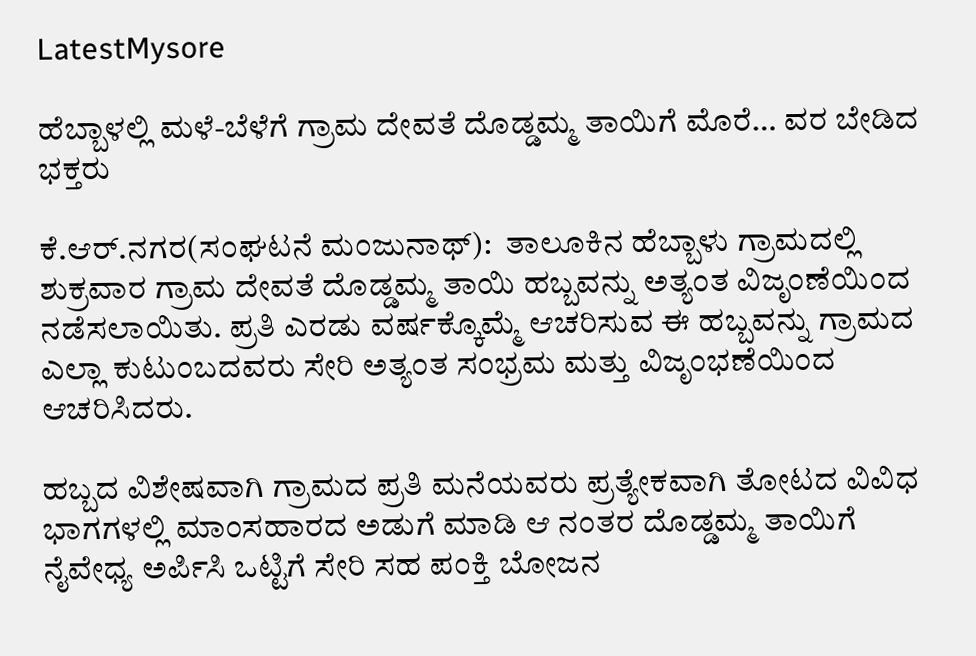LatestMysore

ಹೆಬ್ಬಾಳಲ್ಲಿ ಮಳೆ-ಬೆಳೆಗೆ ಗ್ರಾಮ ದೇವತೆ ದೊಡ್ಡಮ್ಮ ತಾಯಿಗೆ ಮೊರೆ… ವರ ಬೇಡಿದ ಭಕ್ತರು

ಕೆ.ಆರ್‌.ನಗರ(ಸಂಘಟನೆ ಮಂಜುನಾಥ್):  ತಾಲೂಕಿನ ಹೆಬ್ಬಾಳು ಗ್ರಾಮದಲ್ಲಿ ಶುಕ್ರವಾರ ಗ್ರಾಮ ದೇವತೆ ದೊಡ್ಡಮ್ಮ ತಾಯಿ ಹಬ್ಬವನ್ನು ಅತ್ಯಂತ ವಿಜೃಂಣೆಯಿಂದ ನಡೆಸಲಾಯಿತು. ಪ್ರತಿ ಎರಡು ವರ್ಷಕ್ಕೊಮ್ಮೆ ಆಚರಿಸುವ ಈ ಹಬ್ಬವನ್ನು ಗ್ರಾಮದ ಎಲ್ಲಾ ಕುಟುಂಬದವರು ಸೇರಿ ಅತ್ಯಂತ ಸಂಭ್ರಮ ಮತ್ತು ವಿಜೃಂಭಣೆಯಿಂದ ಆಚರಿಸಿದರು.

ಹಬ್ಬದ ವಿಶೇಷವಾಗಿ ಗ್ರಾಮದ ಪ್ರತಿ ಮನೆಯವರು ಪ್ರತ್ಯೇಕವಾಗಿ ತೋಟದ ವಿವಿಧ ಭಾಗಗಳಲ್ಲಿ ಮಾಂಸಹಾರದ ಅಡುಗೆ ಮಾಡಿ ಆ ನಂತರ ದೊಡ್ಡಮ್ಮ ತಾಯಿಗೆ ನೈವೇಧ್ಯ ಅರ್ಪಿಸಿ ಒಟ್ಟಿಗೆ ಸೇರಿ ಸಹ ಪಂಕ್ತಿ ಬೋಜನ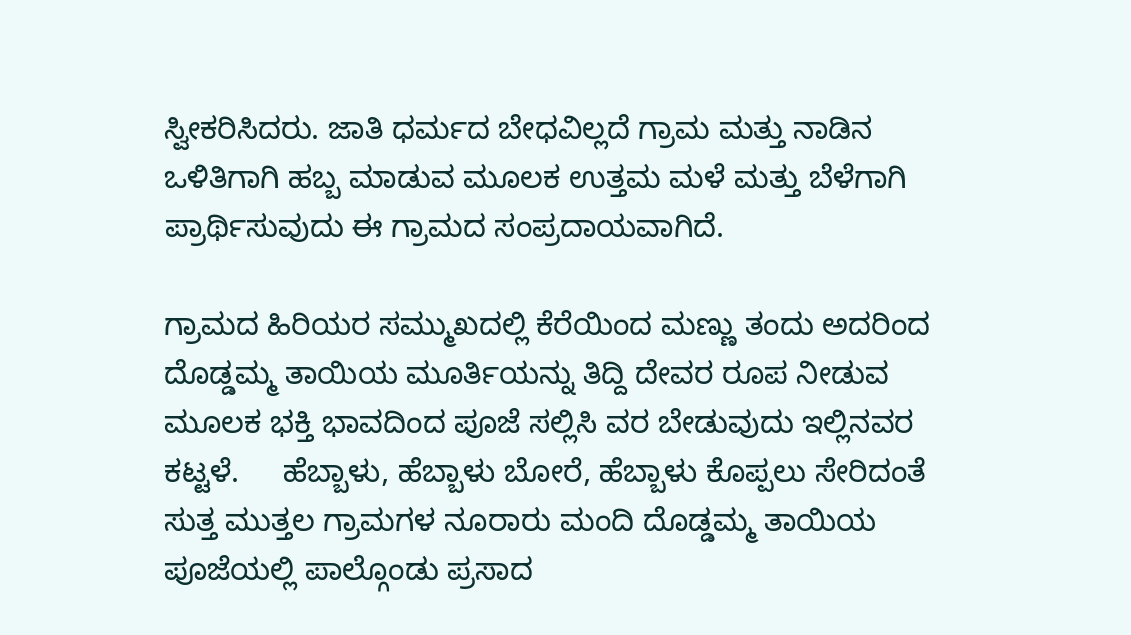ಸ್ವೀಕರಿಸಿದರು. ಜಾತಿ ಧರ್ಮದ ಬೇಧವಿಲ್ಲದೆ ಗ್ರಾಮ ಮತ್ತು ನಾಡಿನ ಒಳಿತಿಗಾಗಿ ಹಬ್ಬ ಮಾಡುವ ಮೂಲಕ ಉತ್ತಮ ಮಳೆ ಮತ್ತು ಬೆಳೆಗಾಗಿ ಪ್ರಾರ್ಥಿಸುವುದು ಈ ಗ್ರಾಮದ ಸಂಪ್ರದಾಯವಾಗಿದೆ.

ಗ್ರಾಮದ ಹಿರಿಯರ ಸಮ್ಮುಖದಲ್ಲಿ ಕೆರೆಯಿಂದ ಮಣ್ಣು ತಂದು ಅದರಿಂದ ದೊಡ್ಡಮ್ಮ ತಾಯಿಯ ಮೂರ್ತಿಯನ್ನು ತಿದ್ದಿ ದೇವರ ರೂಪ ನೀಡುವ ಮೂಲಕ ಭಕ್ತಿ ಭಾವದಿಂದ ಪೂಜೆ ಸಲ್ಲಿಸಿ ವರ ಬೇಡುವುದು ಇಲ್ಲಿನವರ ಕಟ್ಟಳೆ.     ಹೆಬ್ಬಾಳು, ಹೆಬ್ಬಾಳು ಬೋರೆ, ಹೆಬ್ಬಾಳು ಕೊಪ್ಪಲು ಸೇರಿದಂತೆ ಸುತ್ತ ಮುತ್ತಲ ಗ್ರಾಮಗಳ ನೂರಾರು ಮಂದಿ ದೊಡ್ಡಮ್ಮ ತಾಯಿಯ ಪೂಜೆಯಲ್ಲಿ ಪಾಲ್ಗೊಂಡು ಪ್ರಸಾದ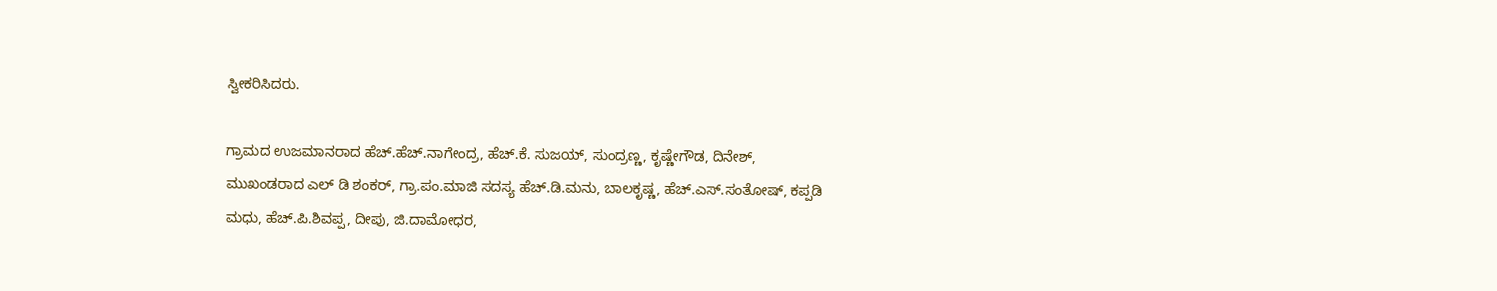ಸ್ವೀಕರಿಸಿದರು.

ಗ್ರಾಮದ ಉಜಮಾನರಾದ ಹೆಚ್.ಹೆಚ್.ನಾಗೇಂದ್ರ, ಹೆಚ್.ಕೆ. ಸುಜಯ್, ಸುಂದ್ರಣ್ಣ, ಕೃಷ್ಣೇಗೌಡ, ದಿನೇಶ್, ಮುಖಂಡರಾದ ಎಲ್ ಡಿ ಶಂಕರ್, ಗ್ರಾ.ಪಂ.ಮಾಜಿ ಸದಸ್ಯ ಹೆಚ್.ಡಿ.ಮನು, ಬಾಲಕೃಷ್ಣ, ಹೆಚ್.ಎಸ್.ಸಂತೋಷ್, ಕಪ್ಪಡಿ ಮಧು, ಹೆಚ್.ಪಿ.ಶಿವಪ್ಪ, ದೀಪು, ಜಿ.ದಾಮೋಧರ,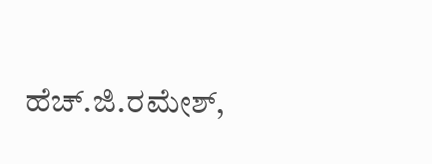ಹೆಚ್.ಜಿ.ರಮೇಶ್,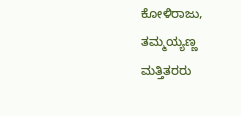ಕೋಳಿರಾಜು, ತಮ್ಮಯ್ಯಣ್ಣ ಮತ್ತಿತರರು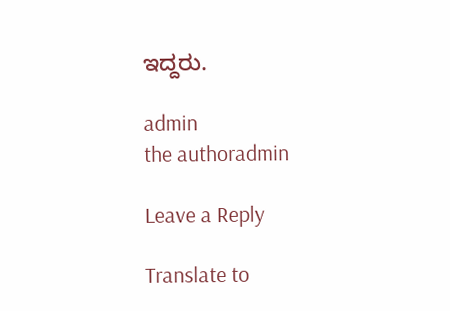ಇದ್ದರು.

admin
the authoradmin

Leave a Reply

Translate to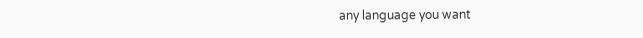any language you want